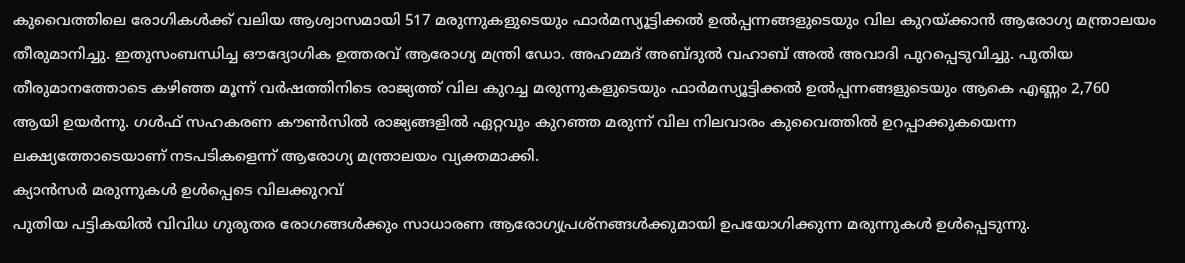കുവൈത്തിലെ രോഗികൾക്ക് വലിയ ആശ്വാസമായി 517 മരുന്നുകളുടെയും ഫാർമസ്യൂട്ടിക്കൽ ഉൽപ്പന്നങ്ങളുടെയും വില കുറയ്ക്കാൻ ആരോഗ്യ മന്ത്രാലയം തീരുമാനിച്ചു. ഇതുസംബന്ധിച്ച ഔദ്യോഗിക ഉത്തരവ് ആരോഗ്യ മന്ത്രി ഡോ. അഹമ്മദ് അബ്ദുൽ വഹാബ് അൽ അവാദി പുറപ്പെടുവിച്ചു. പുതിയ തീരുമാനത്തോടെ കഴിഞ്ഞ മൂന്ന് വർഷത്തിനിടെ രാജ്യത്ത് വില കുറച്ച മരുന്നുകളുടെയും ഫാർമസ്യൂട്ടിക്കൽ ഉൽപ്പന്നങ്ങളുടെയും ആകെ എണ്ണം 2,760 ആയി ഉയർന്നു. ഗൾഫ് സഹകരണ കൗൺസിൽ രാജ്യങ്ങളിൽ ഏറ്റവും കുറഞ്ഞ മരുന്ന് വില നിലവാരം കുവൈത്തിൽ ഉറപ്പാക്കുകയെന്ന ലക്ഷ്യത്തോടെയാണ് നടപടികളെന്ന് ആരോഗ്യ മന്ത്രാലയം വ്യക്തമാക്കി.
ക്യാൻസർ മരുന്നുകൾ ഉൾപ്പെടെ വിലക്കുറവ്
പുതിയ പട്ടികയിൽ വിവിധ ഗുരുതര രോഗങ്ങൾക്കും സാധാരണ ആരോഗ്യപ്രശ്നങ്ങൾക്കുമായി ഉപയോഗിക്കുന്ന മരുന്നുകൾ ഉൾപ്പെടുന്നു.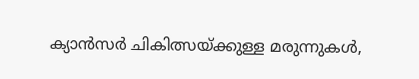ക്യാൻസർ ചികിത്സയ്ക്കുള്ള മരുന്നുകൾ,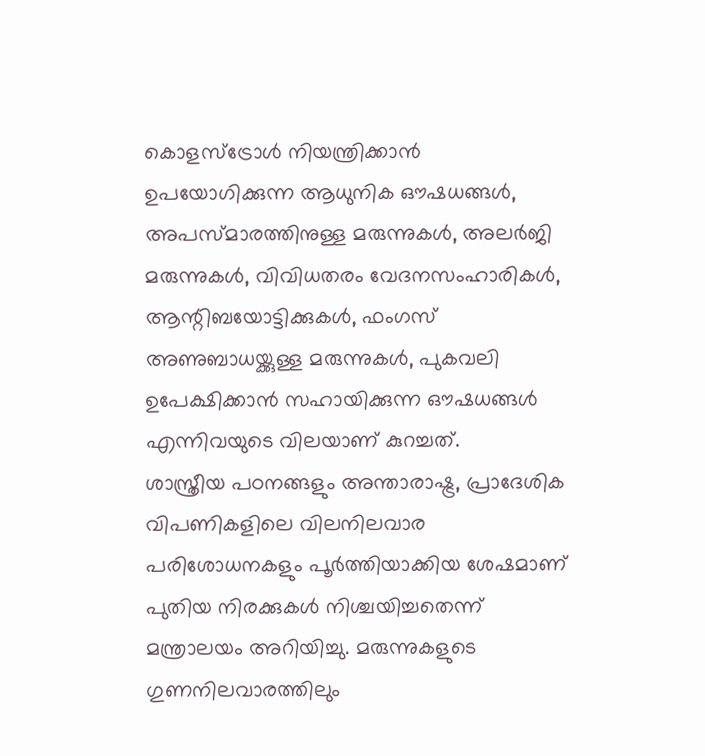കൊളസ്ട്രോൾ നിയന്ത്രിക്കാൻ ഉപയോഗിക്കുന്ന ആധുനിക ഔഷധങ്ങൾ, അപസ്മാരത്തിനുള്ള മരുന്നുകൾ, അലർജി മരുന്നുകൾ, വിവിധതരം വേദനസംഹാരികൾ, ആന്റിബയോട്ടിക്കുകൾ, ഫംഗസ് അണുബാധയ്ക്കുള്ള മരുന്നുകൾ, പുകവലി ഉപേക്ഷിക്കാൻ സഹായിക്കുന്ന ഔഷധങ്ങൾ എന്നിവയുടെ വിലയാണ് കുറച്ചത്.
ശാസ്ത്രീയ പഠനങ്ങളും അന്താരാഷ്ട്ര, പ്രാദേശിക വിപണികളിലെ വിലനിലവാര പരിശോധനകളും പൂർത്തിയാക്കിയ ശേഷമാണ് പുതിയ നിരക്കുകൾ നിശ്ചയിച്ചതെന്ന് മന്ത്രാലയം അറിയിച്ചു. മരുന്നുകളുടെ ഗുണനിലവാരത്തിലും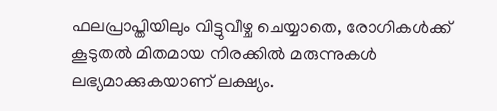ഫലപ്രാപ്തിയിലും വിട്ടുവീഴ്ച ചെയ്യാതെ, രോഗികൾക്ക് കൂടുതൽ മിതമായ നിരക്കിൽ മരുന്നുകൾ ലഭ്യമാക്കുകയാണ് ലക്ഷ്യം.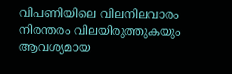വിപണിയിലെ വിലനിലവാരം നിരന്തരം വിലയിരുത്തുകയും ആവശ്യമായ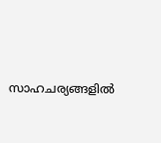സാഹചര്യങ്ങളിൽ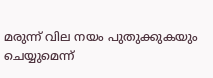മരുന്ന് വില നയം പുതുക്കുകയും ചെയ്യുമെന്ന്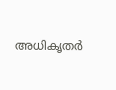അധികൃതർ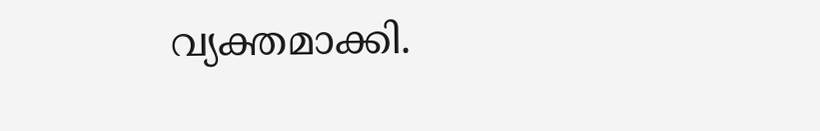വ്യക്തമാക്കി.